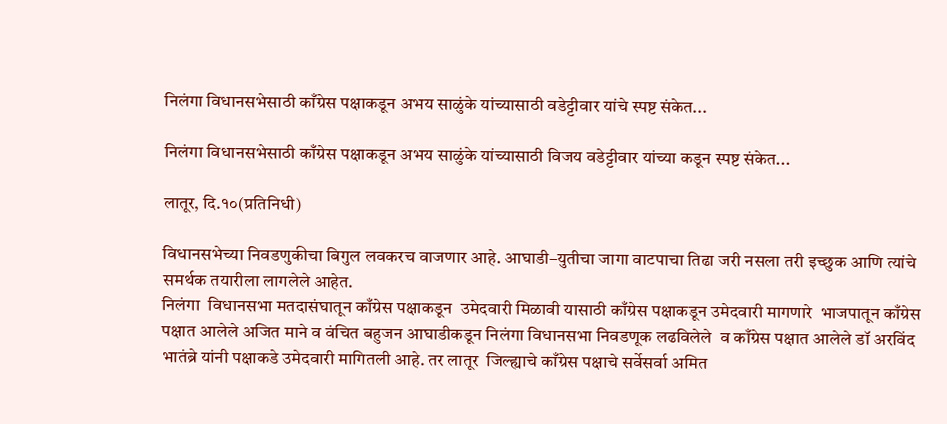निलंगा विधानसभेसाठी काँग्रेस पक्षाकडून अभय साळुंके यांच्यासाठी वडेट्टीवार यांचे स्पष्ट संकेत...

निलंगा विधानसभेसाठी काँग्रेस पक्षाकडून अभय साळुंके यांच्यासाठी विजय वडेट्टीवार यांच्या कडून स्पष्ट संकेत...

लातूर, दि.१०(प्रतिनिधी)

विधानसभेच्या निवडणुकीचा बिगुल लवकरच वाजणार आहे. आघाडी–युतीचा जागा वाटपाचा तिढा जरी नसला तरी इच्छुक आणि त्यांचे समर्थक तयारीला लागलेले आहेत.
निलंगा  विधानसभा मतदासंघातून काँग्रेस पक्षाकडून  उमेदवारी मिळावी यासाठी काँग्रेस पक्षाकडून उमेदवारी मागणारे  भाजपातून काँग्रेस पक्षात आलेले अजित माने व वंचित बहुजन आघाडीकडून निलंगा विधानसभा निवडणूक लढविलेले  व काँग्रेस पक्षात आलेले डॉ अरविंद भातंब्रे यांनी पक्षाकडे उमेदवारी मागितली आहे. तर लातूर  जिल्ह्याचे काँग्रेस पक्षाचे सर्वेसर्वा अमित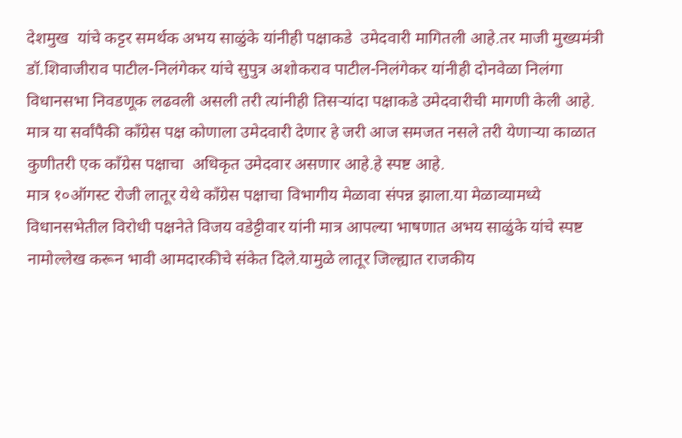देशमुख  यांचे कट्टर समर्थक अभय साळुंके यांनीही पक्षाकडे  उमेदवारी मागितली आहे.तर माजी मुख्यमंत्री डॉ.शिवाजीराव पाटील-निलंगेकर यांचे सुपुत्र अशोकराव पाटील-निलंगेकर यांनीही दोनवेळा निलंगा विधानसभा निवडणूक लढवली असली तरी त्यांनीही तिसऱ्यांदा पक्षाकडे उमेदवारीची मागणी केली आहे.
मात्र या सर्वांपैकी काँग्रेस पक्ष कोणाला उमेदवारी देणार हे जरी आज समजत नसले तरी येणाऱ्या काळात कुणीतरी एक काँग्रेस पक्षाचा  अधिकृत उमेदवार असणार आहे.हे स्पष्ट आहे.
मात्र १०ऑगस्ट रोजी लातूर येथे काँग्रेस पक्षाचा विभागीय मेळावा संपन्न झाला.या मेळाव्यामध्ये विधानसभेतील विरोधी पक्षनेते विजय वडेट्टीवार यांनी मात्र आपल्या भाषणात अभय साळुंके यांचे स्पष्ट नामोल्लेख करून भावी आमदारकीचे संकेत दिले.यामुळे लातूर जिल्ह्यात राजकीय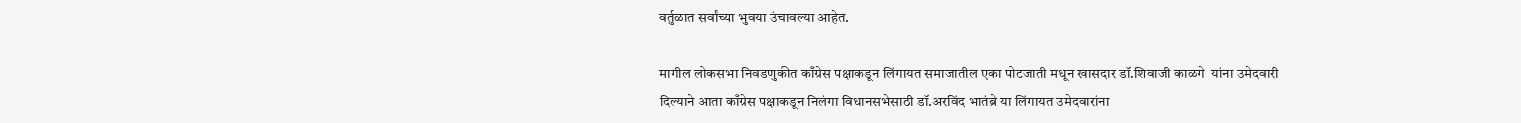वर्तुळात सर्वांच्या भुवया उंचावल्या आहेत.

मागील लोकसभा निवडणुकीत काँग्रेस पक्षाकडून लिंगायत समाजातील एका पोटजाती मधून खासदार डॉ.शिवाजी काळगे  यांना उमेदवारी दिल्याने आता काँग्रेस पक्षाकडून निलंगा विधानसभेसाठी डॉ.अरविंद भातंब्रे या लिंगायत उमेदवारांना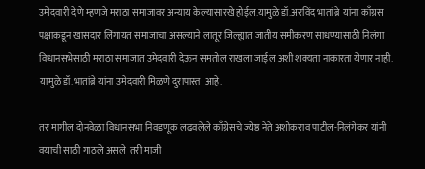उमेदवारी देणे म्हणजे मराठा समाजावर अन्याय केल्यासारखे होईल.यामुळे डॉ.अरविंद भातांब्रे  यांना काँग्रस पक्षाकडून खासदार लिंगायत समाजाचा असल्याने लातूर जिल्ह्यात जातीय समीकरण साधण्यासाठी निलंगा विधानसभेसाठी मराठा समाजात उमेदवारी देऊन समतोल राखला जाईल अशी शक्यता नाकारता येणार नाही.
यामुळे डॉ.भातांब्रे यांना उमेदवारी मिळणे दुरापास्त  आहे.

तर मागील दोनवेळा विधानसभा निवडणूक लढवलेले काँग्रेसचे ज्येष्ठ नेते अशोकराव पाटील-निलंगेकर यांनी  वयाची साठी गाठले असले  तरी माजी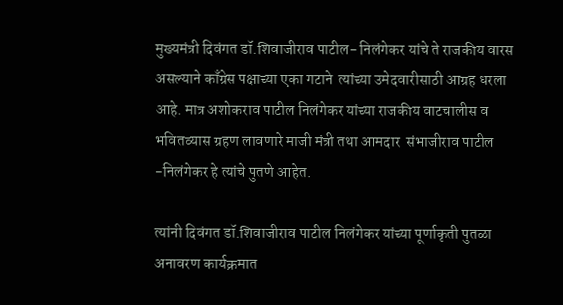मुख्यमंत्री दिवंगत डॉ.शिवाजीराव पाटील- निलंगेकर यांचे ते राजकीय वारस असल्याने काँग्रेस पक्षाच्या एका गटाने  त्यांच्या उमेदवारीसाठी आग्रह धरला आहे. मात्र अशोकराव पाटील निलंगेकर यांच्या राजकीय वाटचालीस व भवितव्यास ग्रहण लावणारे माजी मंत्री तथा आमदार  संभाजीराव पाटील -निलंगेकर हे त्यांचे पुतणे आहेत.

त्यांनी दिवंगत डॉ.शिवाजीराव पाटील निलंगेकर यांच्या पूर्णाकृती पुतळा अनावरण कार्यक्रमात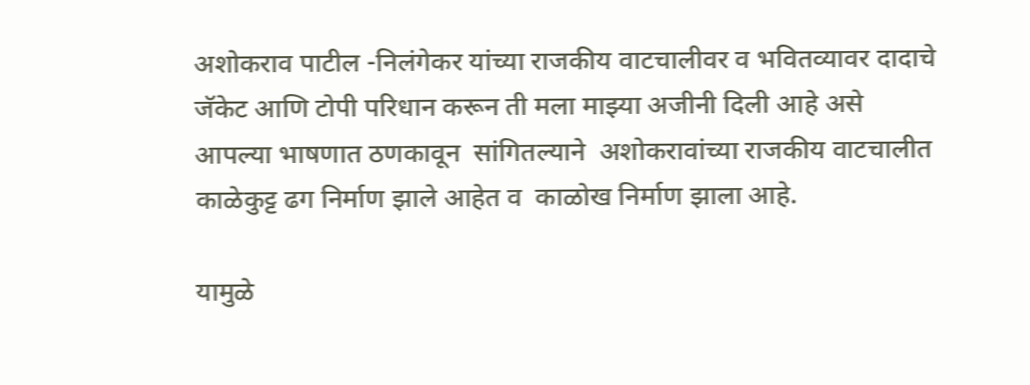अशोकराव पाटील -निलंगेकर यांच्या राजकीय वाटचालीवर व भवितव्यावर दादाचे जॅकेट आणि टोपी परिधान करून ती मला माझ्या अजीनी दिली आहे असे आपल्या भाषणात ठणकावून  सांगितल्याने  अशोकरावांच्या राजकीय वाटचालीत काळेकुट्ट ढग निर्माण झाले आहेत व  काळोख निर्माण झाला आहे.

यामुळे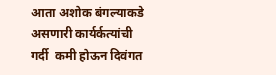आता अशोक बंगल्याकडे असणारी कार्यर्कत्यांची गर्दी  कमी होऊन दिवंगत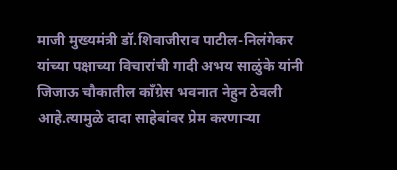माजी मुख्यमंत्री डॉ.शिवाजीराव पाटील-निलंगेकर यांच्या पक्षाच्या विचारांची गादी अभय साळुंके यांनी जिजाऊ चौकातील काँग्रेस भवनात नेहुन ठेवली आहे.त्यामुळे दादा साहेबांवर प्रेम करणाऱ्या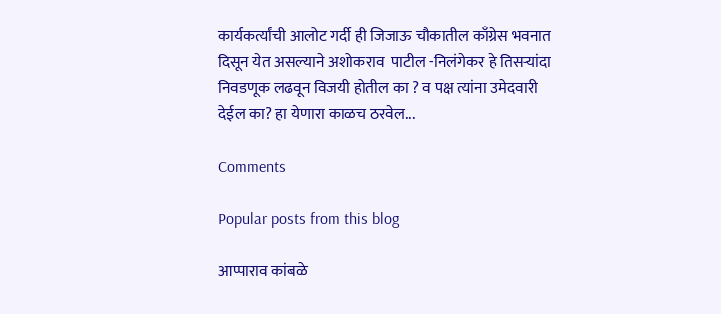कार्यकर्त्यांची आलोट गर्दी ही जिजाऊ चौकातील काँग्रेस भवनात दिसून येत असल्याने अशोकराव  पाटील -निलंगेकर हे तिसऱ्यांदा निवडणूक लढवून विजयी होतील का ? व पक्ष त्यांना उमेदवारी देईल का? हा येणारा काळच ठरवेल...

Comments

Popular posts from this blog

आप्पाराव कांबळे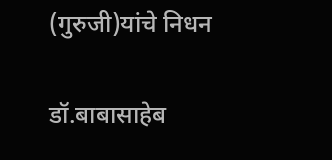(गुरुजी)यांचे निधन

डॉ.बाबासाहेब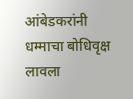आंबेडकरांनी धम्माचा बोधिवृक्ष लावला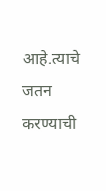आहे.त्याचे जतन करण्याची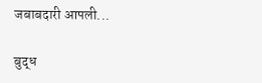जबाबदारी आपली...

बुद्ध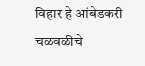विहार हे आंबेडकरी चळवळीचे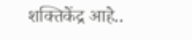शक्तिकेंद्र आहे..